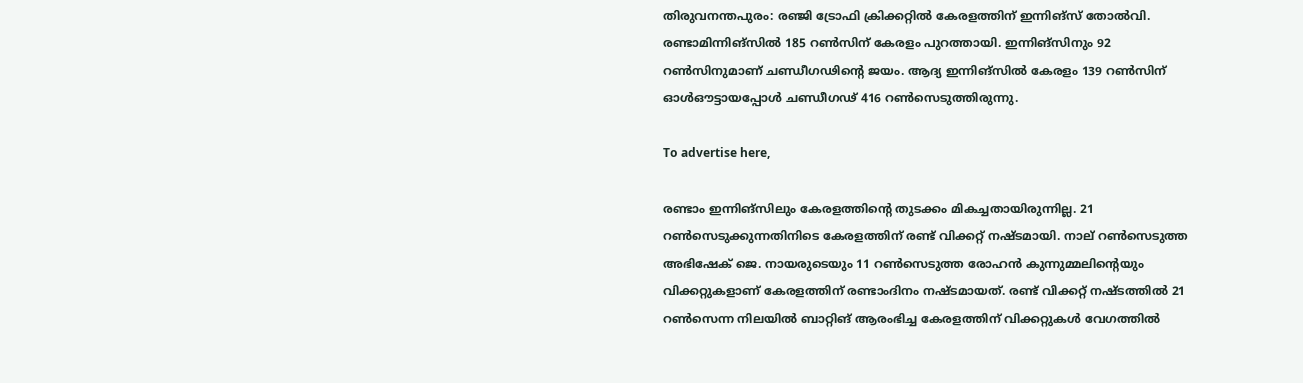തിരുവനന്തപുരം: രഞ്ജി ട്രോഫി ക്രിക്കറ്റിൽ കേരളത്തിന് ഇന്നിങ്സ് തോൽവി. രണ്ടാമിന്നിങ്സിൽ 185 റൺസിന് കേരളം പുറത്തായി. ഇന്നിങ്സിനും 92 റൺസിനുമാണ് ചണ്ഡീഗഢിന്റെ ജയം. ആദ്യ ഇന്നിങ്‌സിൽ കേരളം 139 റൺസിന് ഓൾഔട്ടായപ്പോൾ ചണ്ഡീഗഢ് 416 റൺസെടുത്തിരുന്നു.

To advertise here,

രണ്ടാം ഇന്നിങ്സിലും കേരളത്തിന്റെ തുടക്കം മികച്ചതായിരുന്നില്ല. 21 റൺസെടുക്കുന്നതിനിടെ കേരളത്തിന് രണ്ട് വിക്കറ്റ് നഷ്ടമായി. നാല് റൺസെടുത്ത അഭിഷേക് ജെ. നായരുടെയും 11 റൺസെടുത്ത രോഹൻ കുന്നുമ്മലിന്റെയും വിക്കറ്റുകളാണ് കേരളത്തിന് രണ്ടാംദിനം നഷ്ടമായത്. രണ്ട് വിക്കറ്റ് നഷ്ടത്തിൽ 21 റൺസെന്ന നിലയിൽ ബാറ്റിങ് ആരംഭിച്ച കേരളത്തിന് വിക്കറ്റുകൾ വേഗത്തിൽ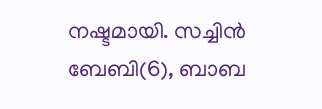നഷ്ടമായി. സച്ചിൻ ബേബി(6), ബാബ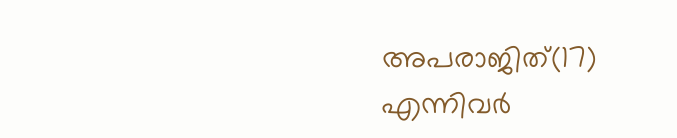അപരാജിത്(17) എന്നിവർ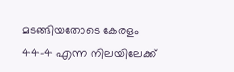മടങ്ങിയതോടെ കേരളം 44-4 എന്ന നിലയിലേക്ക്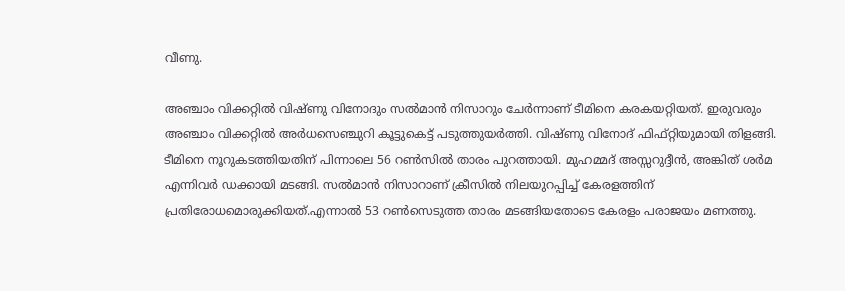വീണു.

അഞ്ചാം വിക്കറ്റിൽ വിഷ്ണു വിനോദും സൽമാൻ നിസാറും ചേർന്നാണ് ടീമിനെ കരകയറ്റിയത്. ഇരുവരും അഞ്ചാം വിക്കറ്റിൽ അർധസെഞ്ചുറി കൂട്ടുകെട്ട് പടുത്തുയർത്തി. വിഷ്ണു വിനോദ് ഫിഫ്റ്റിയുമായി തിളങ്ങി. ടീമിനെ നൂറുകടത്തിയതിന് പിന്നാലെ 56 റൺസിൽ താരം പുറത്തായി. മുഹമ്മദ് അസ്സറുദ്ദീൻ, അങ്കിത് ശർമ എന്നിവർ ഡക്കായി മടങ്ങി. സൽമാൻ നിസാറാണ് ക്രീസിൽ നിലയുറപ്പിച്ച് കേരളത്തിന് പ്രതിരോധമൊരുക്കിയത്.എന്നാൽ 53 റൺസെടുത്ത താരം മടങ്ങിയതോടെ കേരളം പരാജയം മണത്തു.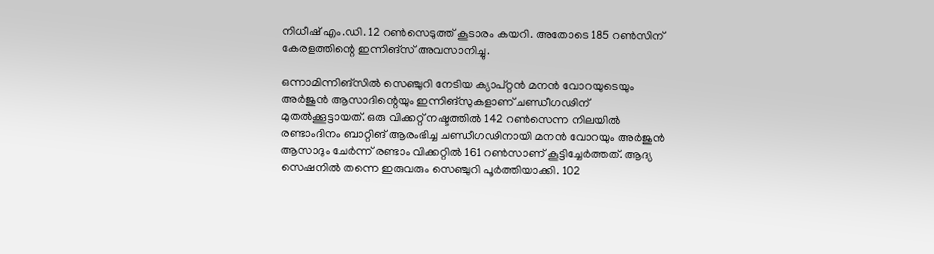നിധീഷ് എം.ഡി. 12 റൺസെടുത്ത് കൂടാരം കയറി. അതോടെ 185 റൺസിന് കേരളത്തിന്റെ ഇന്നിങ്‌സ് അവസാനിച്ചു.

ഒന്നാമിന്നിങ്സിൽ സെഞ്ചുറി നേടിയ ക്യാപ്റ്റൻ മനൻ വോറയുടെയും അർജുൻ ആസാദിന്റെയും ഇന്നിങ്സുകളാണ് ചണ്ഡീഗഢിന് മുതൽക്കൂട്ടായത്. ഒരു വിക്കറ്റ് നഷ്ടത്തിൽ 142 റൺസെന്ന നിലയിൽ രണ്ടാംദിനം ബാറ്റിങ് ആരംഭിച്ച ചണ്ഡീഗഢിനായി മനൻ വോറയും അർജുൻ ആസാദും ചേർന്ന് രണ്ടാം വിക്കറ്റിൽ 161 റൺസാണ് കൂട്ടിച്ചേർത്തത്. ആദ്യ സെഷനിൽ തന്നെ ഇരുവരും സെഞ്ചുറി പൂർത്തിയാക്കി. 102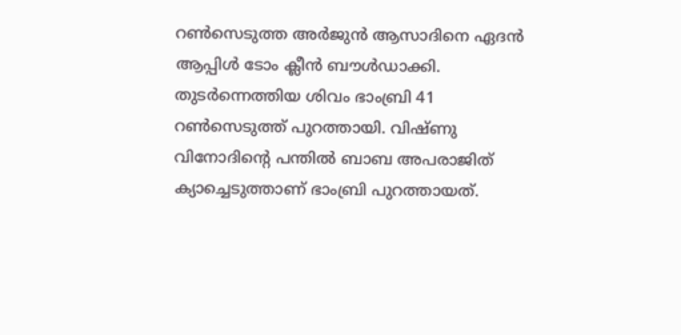റൺസെടുത്ത അർജുൻ ആസാദിനെ ഏദൻ ആപ്പിൾ ടോം ക്ലീൻ ബൗൾഡാക്കി. തുടർന്നെത്തിയ ശിവം ഭാംബ്രി 41 റൺസെടുത്ത് പുറത്തായി. വിഷ്ണു വിനോദിന്റെ പന്തിൽ ബാബ അപരാജിത് ക്യാച്ചെടുത്താണ് ഭാംബ്രി പുറത്തായത്.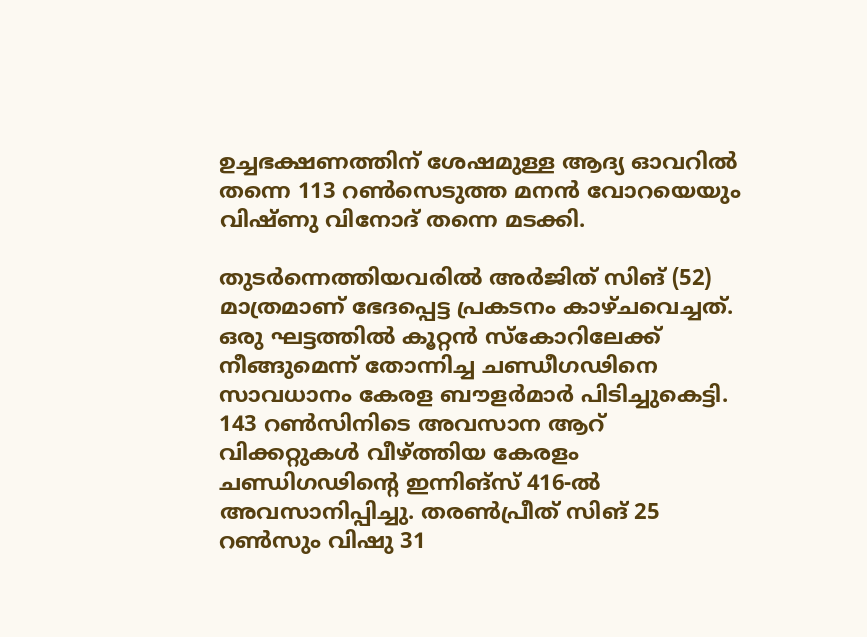ഉച്ചഭക്ഷണത്തിന് ശേഷമുള്ള ആദ്യ ഓവറിൽ തന്നെ 113 റൺസെടുത്ത മനൻ വോറയെയും വിഷ്ണു വിനോദ് തന്നെ മടക്കി.

തുടർന്നെത്തിയവരിൽ അർജിത് സിങ് (52) മാത്രമാണ് ഭേദപ്പെട്ട പ്രകടനം കാഴ്ചവെച്ചത്. ഒരു ഘട്ടത്തിൽ കൂറ്റൻ സ്കോറിലേക്ക് നീങ്ങുമെന്ന് തോന്നിച്ച ചണ്ഡീഗഢിനെ സാവധാനം കേരള ബൗളർമാർ പിടിച്ചുകെട്ടി. 143 റൺസിനിടെ അവസാന ആറ് വിക്കറ്റുകൾ വീഴ്ത്തിയ കേരളം ചണ്ഡിഗഢിന്റെ ഇന്നിങ്സ് 416-ൽ അവസാനിപ്പിച്ചു. തരൺപ്രീത് സിങ് 25 റൺസും വിഷു 31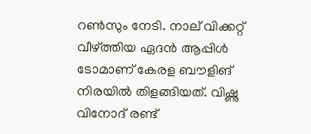റൺസും നേടി. നാല് വിക്കറ്റ് വീഴ്ത്തിയ ഏദൻ ആപ്പിൾ ടോമാണ് കേരള ബൗളിങ് നിരയിൽ തിളങ്ങിയത്. വിഷ്ണു വിനോദ് രണ്ട്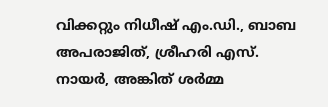വിക്കറ്റും നിധീഷ് എം.ഡി., ബാബ അപരാജിത്, ശ്രീഹരി എസ്. നായർ, അങ്കിത് ശർമ്മ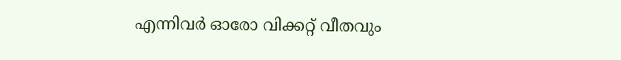എന്നിവർ ഓരോ വിക്കറ്റ് വീതവും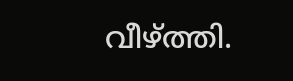വീഴ്ത്തി.